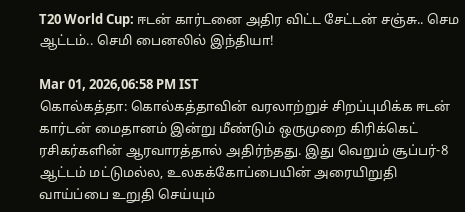T20 World Cup: ஈடன் கார்டனை அதிர விட்ட சேட்டன் சஞ்சு.. செம ஆட்டம்.. செமி பைனலில் இந்தியா!

Mar 01, 2026,06:58 PM IST
கொல்கத்தா: கொல்கத்தாவின் வரலாற்றுச் சிறப்புமிக்க ஈடன் கார்டன் மைதானம் இன்று மீண்டும் ஒருமுறை கிரிக்கெட் ரசிகர்களின் ஆரவாரத்தால் அதிர்ந்தது. இது வெறும் சூப்பர்-8 ஆட்டம் மட்டுமல்ல, உலகக்கோப்பையின் அரையிறுதி வாய்ப்பை உறுதி செய்யும்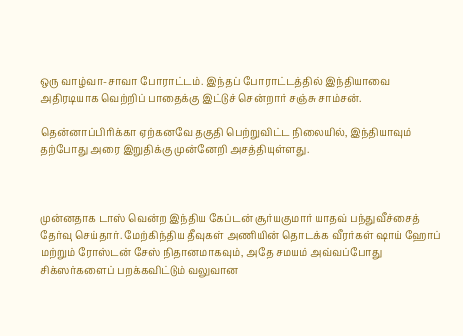ஒரு வாழ்வா-சாவா போராட்டம். இந்தப் போராட்டத்தில் இந்தியாவை அதிரடியாக வெற்றிப் பாதைக்கு இட்டுச் சென்றார் சஞ்சு சாம்சன்.

தென்னாப்பிரிக்கா ஏற்கனவே தகுதி பெற்றுவிட்ட நிலையில், இந்தியாவும் தற்போது அரை இறுதிக்கு முன்னேறி அசத்தியுள்ளது.



முன்னதாக டாஸ் வென்ற இந்திய கேப்டன் சூர்யகுமார் யாதவ் பந்துவீச்சைத் தேர்வு செய்தார். மேற்கிந்திய தீவுகள் அணியின் தொடக்க வீரர்கள் ஷாய் ஹோப் மற்றும் ரோஸ்டன் சேஸ் நிதானமாகவும், அதே சமயம் அவ்வப்போது சிக்ஸர்களைப் பறக்கவிட்டும் வலுவான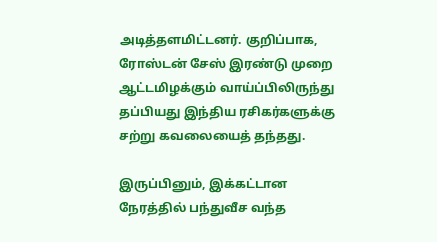அடித்தளமிட்டனர். குறிப்பாக, ரோஸ்டன் சேஸ் இரண்டு முறை ஆட்டமிழக்கும் வாய்ப்பிலிருந்து தப்பியது இந்திய ரசிகர்களுக்கு சற்று கவலையைத் தந்தது.

இருப்பினும், இக்கட்டான நேரத்தில் பந்துவீச வந்த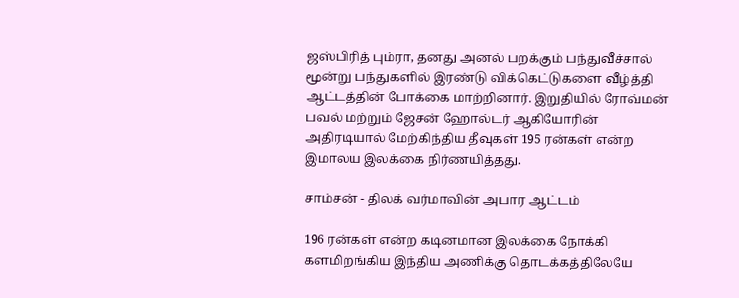ஜஸ்பிரித் பும்ரா, தனது அனல் பறக்கும் பந்துவீச்சால் மூன்று பந்துகளில் இரண்டு விக்கெட்டுகளை வீழ்த்தி ஆட்டத்தின் போக்கை மாற்றினார். இறுதியில் ரோவ்மன் பவல் மற்றும் ஜேசன் ஹோல்டர் ஆகியோரின் அதிரடியால் மேற்கிந்திய தீவுகள் 195 ரன்கள் என்ற இமாலய இலக்கை நிர்ணயித்தது.

சாம்சன் - திலக் வர்மாவின் அபார ஆட்டம்

196 ரன்கள் என்ற கடினமான இலக்கை நோக்கி களமிறங்கிய இந்திய அணிக்கு தொடக்கத்திலேயே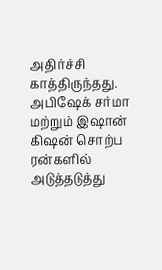அதிர்ச்சி காத்திருந்தது. அபிஷேக் சர்மா மற்றும் இஷான் கிஷன் சொற்ப ரன்களில் அடுத்தடுத்து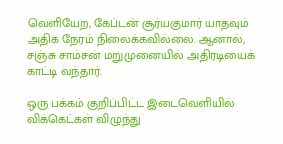வெளியேற, கேப்டன் சூர்யகுமார் யாதவும் அதிக நேரம் நிலைக்கவில்லை. ஆனால், சஞ்சு சாம்சன் மறுமுனையில் அதிரடியைக் காட்டி வந்தார்.

ஒரு பக்கம் குறிப்பிட்ட இடைவெளியில் விக்கெட்கள் விழுந்து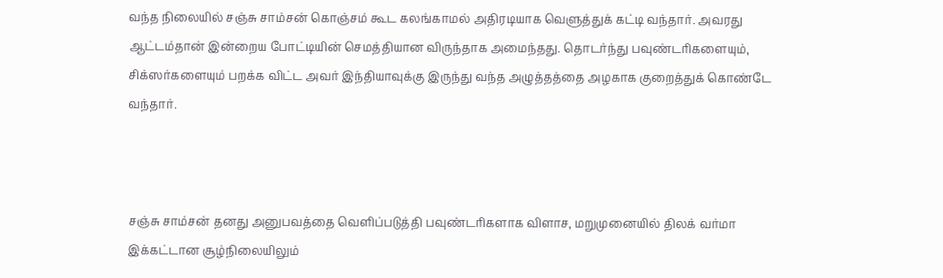வந்த நிலையில் சஞ்சு சாம்சன் கொஞ்சம் கூட கலங்காமல் அதிரடியாக வெளுத்துக் கட்டி வந்தார். அவரது ஆட்டம்தான் இன்றைய போட்டியின் செமத்தியான விருந்தாக அமைந்தது. தொடர்ந்து பவுண்டரிகளையும், சிக்ஸர்களையும் பறக்க விட்ட அவர் இந்தியாவுக்கு இருந்து வந்த அழுத்தத்தை அழகாக குறைத்துக் கொண்டே வந்தார்.



சஞ்சு சாம்சன் தனது அனுபவத்தை வெளிப்படுத்தி பவுண்டரிகளாக விளாச, மறுமுனையில் திலக் வர்மா இக்கட்டான சூழ்நிலையிலும்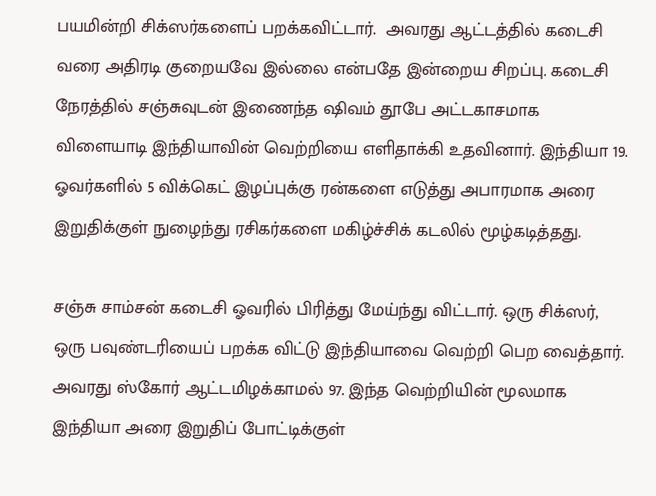பயமின்றி சிக்ஸர்களைப் பறக்கவிட்டார்.  அவரது ஆட்டத்தில் கடைசி வரை அதிரடி குறையவே இல்லை என்பதே இன்றைய சிறப்பு. கடைசி நேரத்தில் சஞ்சுவுடன் இணைந்த ஷிவம் தூபே அட்டகாசமாக விளையாடி இந்தியாவின் வெற்றியை எளிதாக்கி உதவினார். இந்தியா 19. ஓவர்களில் 5 விக்கெட் இழப்புக்கு ரன்களை எடுத்து அபாரமாக அரை இறுதிக்குள் நுழைந்து ரசிகர்களை மகிழ்ச்சிக் கடலில் மூழ்கடித்தது.

சஞ்சு சாம்சன் கடைசி ஓவரில் பிரித்து மேய்ந்து விட்டார். ஒரு சிக்ஸர், ஒரு பவுண்டரியைப் பறக்க விட்டு இந்தியாவை வெற்றி பெற வைத்தார். அவரது ஸ்கோர் ஆட்டமிழக்காமல் 97. இந்த வெற்றியின் மூலமாக இந்தியா அரை இறுதிப் போட்டிக்குள்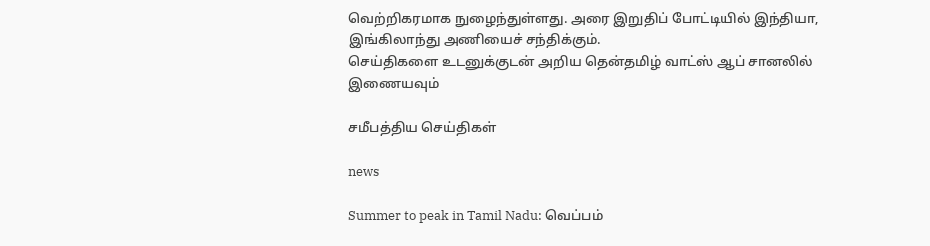வெற்றிகரமாக நுழைந்துள்ளது. அரை இறுதிப் போட்டியில் இந்தியா, இங்கிலாந்து அணியைச் சந்திக்கும்.
செய்திகளை உடனுக்குடன் அறிய தென்தமிழ் வாட்ஸ் ஆப் சானலில் இணையவும்

சமீபத்திய செய்திகள்

news

Summer to peak in Tamil Nadu: வெப்பம்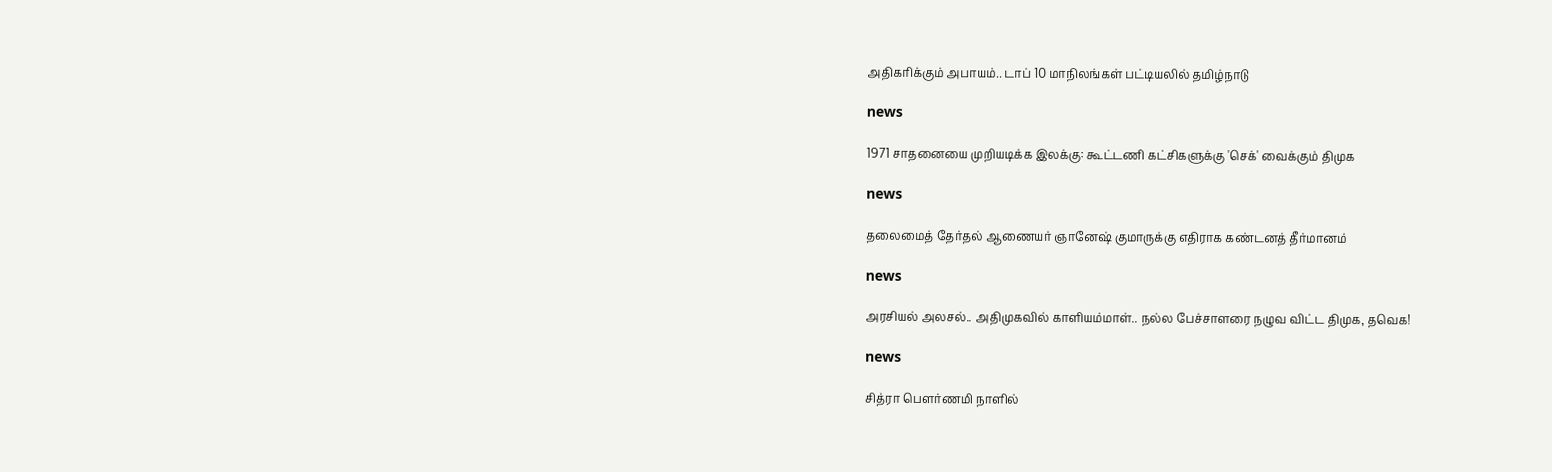அதிகரிக்கும் அபாயம்.. டாப் 10 மாநிலங்கள் பட்டியலில் தமிழ்நாடு

news

1971 சாதனையை முறியடிக்க இலக்கு: கூட்டணி கட்சிகளுக்கு 'செக்' வைக்கும் திமுக

news

தலைமைத் தேர்தல் ஆணையர் ஞானேஷ் குமாருக்கு எதிராக கண்டனத் தீர்மானம்

news

அரசியல் அலசல்.. அதிமுகவில் காளியம்மாள்.. நல்ல பேச்சாளரை நழுவ விட்ட திமுக, தவெக!

news

சித்ரா பௌர்ணமி நாளில்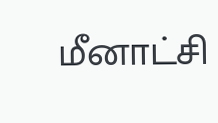மீனாட்சி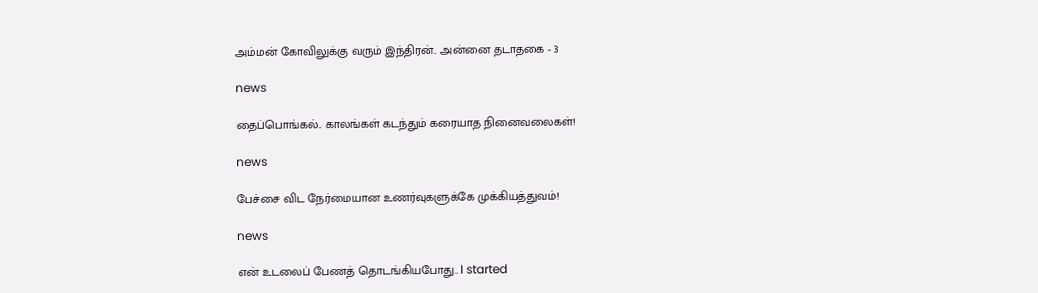அம்மன் கோவிலுக்கு வரும் இந்திரன்.. அன்னை தடாதகை - 3

news

தைப்பொங்கல்.. காலங்கள் கடந்தும் கரையாத நினைவலைகள்!

news

பேச்சை விட நேர்மையான உணர்வுகளுக்கே முக்கியத்துவம்!

news

என் உடலைப் பேணத் தொடங்கியபோது.. I started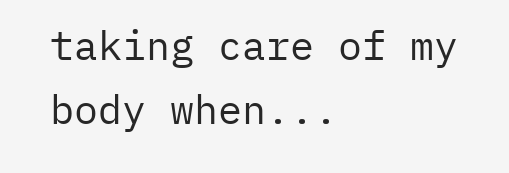taking care of my body when...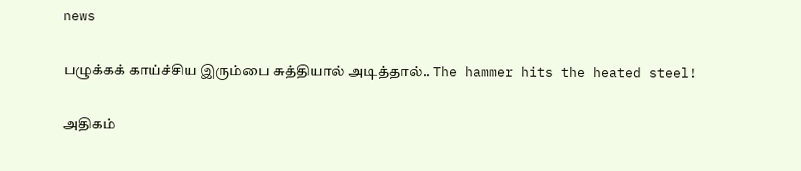news

பழுக்கக் காய்ச்சிய இரும்பை சுத்தியால் அடித்தால்.. The hammer hits the heated steel!

அதிகம்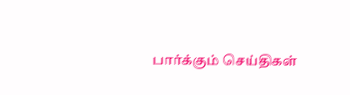பார்க்கும் செய்திகள்